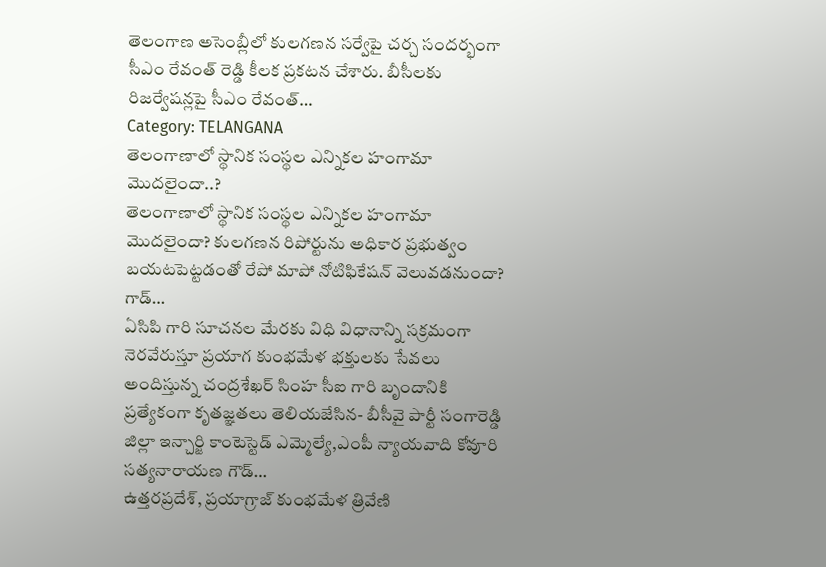తెలంగాణ అసెంబ్లీలో కులగణన సర్వేపై చర్చ సందర్భంగా సీఎం రేవంత్ రెడ్డి కీలక ప్రకటన చేశారు. బీసీలకు రిజర్వేషన్లపై సీఎం రేవంత్…
Category: TELANGANA
తెలంగాణాలో స్థానిక సంస్థల ఎన్నికల హంగామా మొదలైందా..?
తెలంగాణాలో స్థానిక సంస్థల ఎన్నికల హంగామా మొదలైందా? కులగణన రిపోర్టును అధికార ప్రభుత్వం బయటపెట్టడంతో రేపో మాపో నోటిఫికేషన్ వెలువడనుందా? గాడ్…
ఏసిపి గారి సూచనల మేరకు విధి విధానాన్ని సక్రమంగా నెరవేరుస్తూ ప్రయాగ కుంభమేళ భక్తులకు సేవలు అందిస్తున్న చంద్రశేఖర్ సింహ సీఐ గారి బృందానికి ప్రత్యేకంగా కృతజ్ఞతలు తెలియజేసిన- బీసీవై పార్టీ సంగారెడ్డి జిల్లా ఇన్చార్జి కాంటెస్టెడ్ ఎమ్మెల్యే,ఎంపీ న్యాయవాది కోవూరి సత్యనారాయణ గౌడ్…
ఉత్తరప్రదేశ్, ప్రయాగ్రాజ్ కుంభమేళ త్రివేణి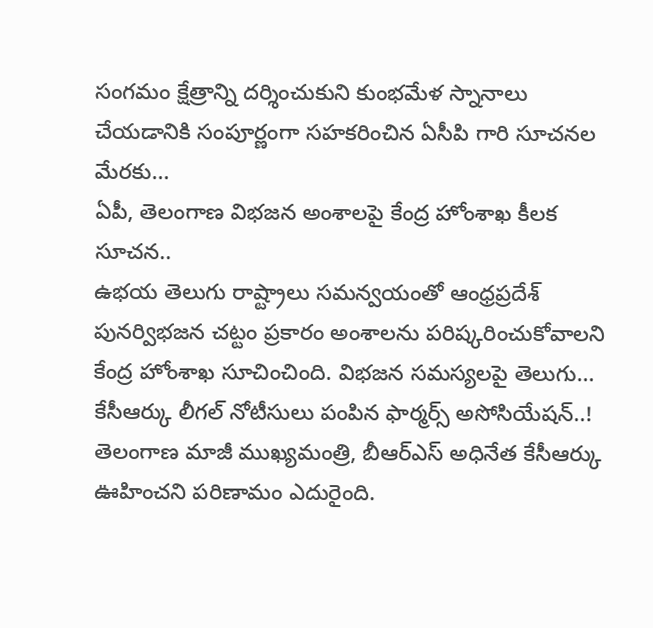సంగమం క్షేత్రాన్ని దర్శించుకుని కుంభమేళ స్నానాలు చేయడానికి సంపూర్ణంగా సహకరించిన ఏసీపి గారి సూచనల మేరకు…
ఏపీ, తెలంగాణ విభజన అంశాలపై కేంద్ర హోంశాఖ కీలక సూచన..
ఉభయ తెలుగు రాష్ట్రాలు సమన్వయంతో ఆంధ్రప్రదేశ్ పునర్విభజన చట్టం ప్రకారం అంశాలను పరిష్కరించుకోవాలని కేంద్ర హోంశాఖ సూచించింది. విభజన సమస్యలపై తెలుగు…
కేసీఆర్కు లీగల్ నోటీసులు పంపిన ఫార్మర్స్ అసోసియేషన్..!
తెలంగాణ మాజీ ముఖ్యమంత్రి, బీఆర్ఎస్ అధినేత కేసీఆర్కు ఊహించని పరిణామం ఎదురైంది.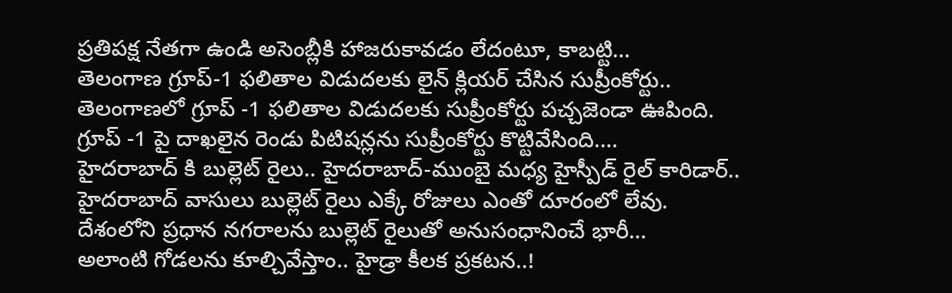ప్రతిపక్ష నేతగా ఉండి అసెంబ్లీకి హాజరుకావడం లేదంటూ, కాబట్టి…
తెలంగాణ గ్రూప్-1 ఫలితాల విడుదలకు లైన్ క్లియర్ చేసిన సుప్రీంకోర్టు..
తెలంగాణలో గ్రూప్ -1 ఫలితాల విడుదలకు సుప్రీంకోర్టు పచ్చజెండా ఊపింది. గ్రూప్ -1 పై దాఖలైన రెండు పిటిషన్లను సుప్రీంకోర్టు కొట్టివేసింది.…
హైదరాబాద్ కి బుల్లెట్ రైలు.. హైదరాబాద్-ముంబై మధ్య హైస్పీడ్ రైల్ కారిడార్..
హైదరాబాద్ వాసులు బుల్లెట్ రైలు ఎక్కే రోజులు ఎంతో దూరంలో లేవు. దేశంలోని ప్రధాన నగరాలను బుల్లెట్ రైలుతో అనుసంధానించే భారీ…
అలాంటి గోడలను కూల్చివేస్తాం.. హైడ్రా కీలక ప్రకటన..!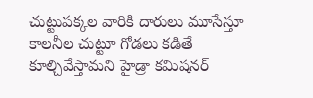చుట్టుపక్కల వారికి దారులు మూసేస్తూ కాలనీల చుట్టూ గోడలు కడితే కూల్చివేస్తామని హైడ్రా కమిషనర్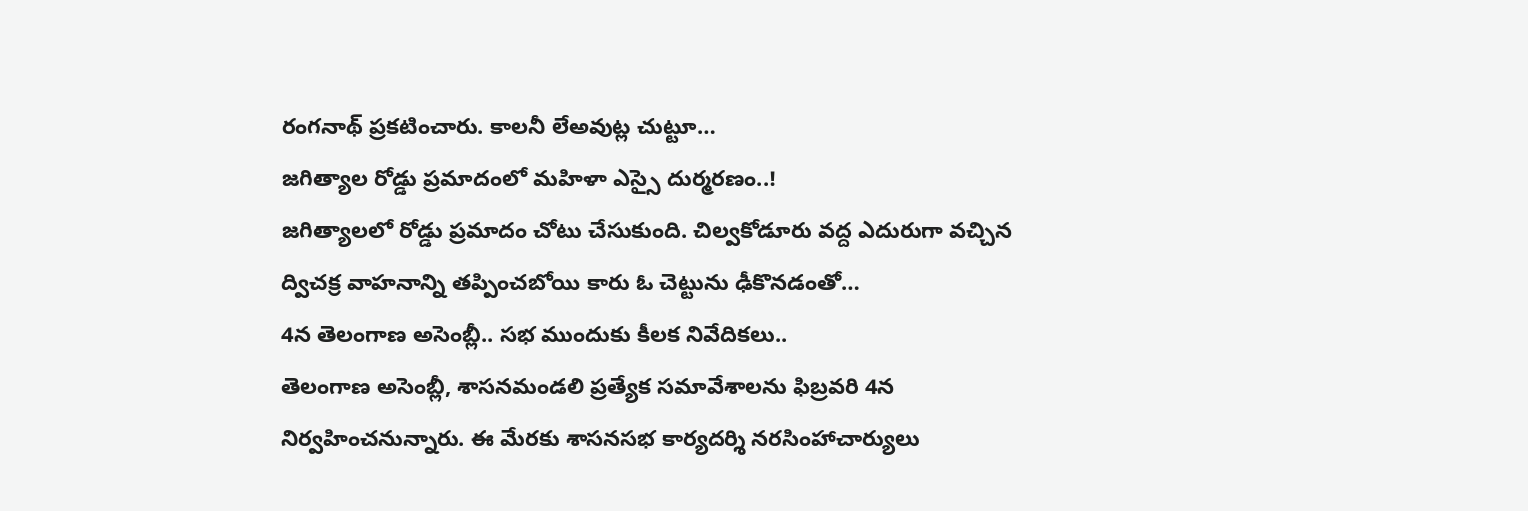రంగనాథ్ ప్రకటించారు. కాలనీ లేఅవుట్ల చుట్టూ…
జగిత్యాల రోడ్డు ప్రమాదంలో మహిళా ఎస్సై దుర్మరణం..!
జగిత్యాలలో రోడ్డు ప్రమాదం చోటు చేసుకుంది. చిల్వకోడూరు వద్ద ఎదురుగా వచ్చిన ద్విచక్ర వాహనాన్ని తప్పించబోయి కారు ఓ చెట్టును ఢీకొనడంతో…
4న తెలంగాణ అసెంబ్లీ.. సభ ముందుకు కీలక నివేదికలు..
తెలంగాణ అసెంబ్లీ, శాసనమండలి ప్రత్యేక సమావేశాలను ఫిబ్రవరి 4న నిర్వహించనున్నారు. ఈ మేరకు శాసనసభ కార్యదర్శి నరసింహాచార్యులు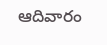ఆదివారం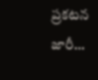ప్రకటన జారీ…